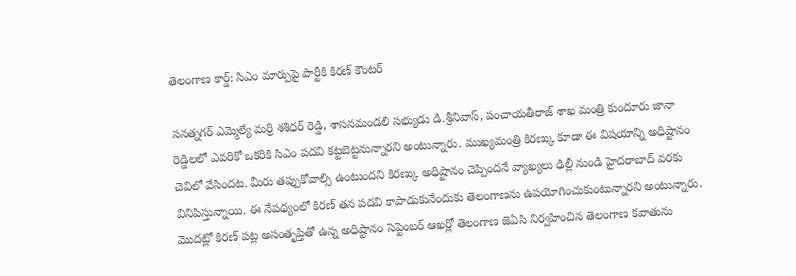తెలంగాణ కార్డ్: సిఎం మార్పుపై పార్టీకి కిరణ్ కౌంటర్

సనత్నగర్ ఎమ్మెల్యే మర్రి శశిధర్ రెడ్డి, శాసనమండలి సభ్యుడు డి.శ్రీనివాస్, పంచాయతీరాజ్ శాఖ మంత్రి కుందూరు జానా రెడ్డిలలో ఎవరికో ఒకరికి సిఎం పదవి కట్టబెట్టనున్నారని అంటున్నారు. ముఖ్యమంత్రి కిరణ్కు కూడా ఈ విషయాన్ని అధిష్టానం చెవిలో వేసిందట. మీరు తప్పుకోవాల్సి ఉంటుందని కిరణ్కు అధిష్టానం చెప్పిందనే వ్యాఖ్యలు ఢిల్లీ నుండి హైదరాబాద్ వరకు వినిపిస్తున్నాయి. ఈ నేపథ్యంలో కిరణ్ తన పదవి కాపాడుకునేందుకు తెలంగాణను ఉపయోగించుకుంటున్నారని అంటున్నారు.
మొదట్లో కిరణ్ పట్ల అసంతృప్తితో ఉన్న అధిష్టానం సెప్టెంబర్ ఆఖర్లో తెలంగాణ జెఏసి నిర్వహించిన తెలంగాణ కవాతును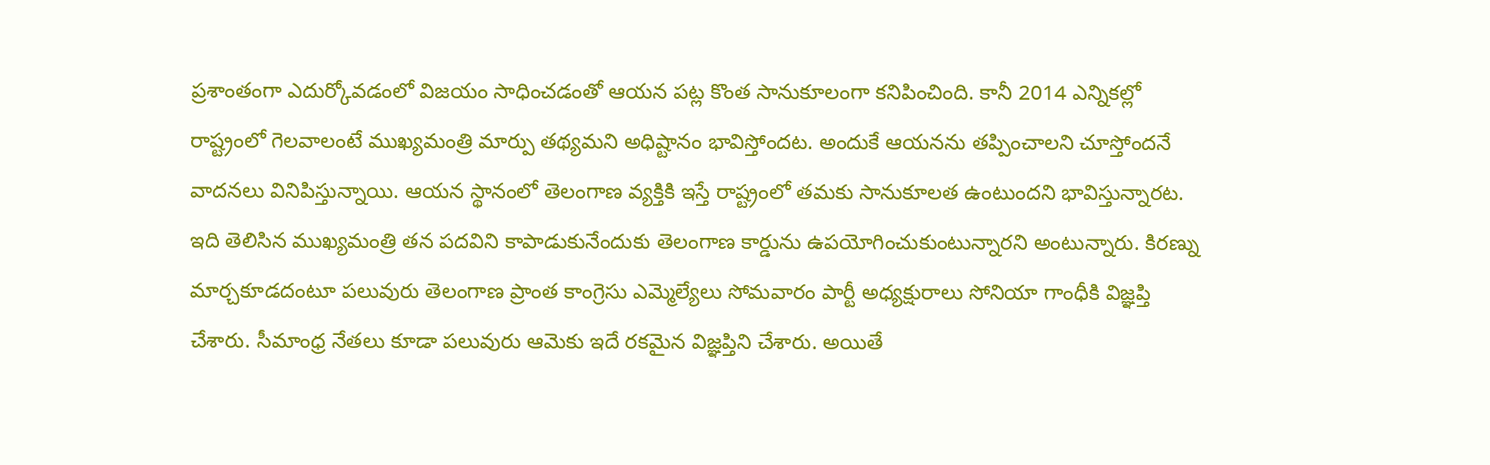ప్రశాంతంగా ఎదుర్కోవడంలో విజయం సాధించడంతో ఆయన పట్ల కొంత సానుకూలంగా కనిపించింది. కానీ 2014 ఎన్నికల్లో రాష్ట్రంలో గెలవాలంటే ముఖ్యమంత్రి మార్పు తథ్యమని అధిష్టానం భావిస్తోందట. అందుకే ఆయనను తప్పించాలని చూస్తోందనే వాదనలు వినిపిస్తున్నాయి. ఆయన స్థానంలో తెలంగాణ వ్యక్తికి ఇస్తే రాష్ట్రంలో తమకు సానుకూలత ఉంటుందని భావిస్తున్నారట.
ఇది తెలిసిన ముఖ్యమంత్రి తన పదవిని కాపాడుకునేందుకు తెలంగాణ కార్డును ఉపయోగించుకుంటున్నారని అంటున్నారు. కిరణ్ను మార్చకూడదంటూ పలువురు తెలంగాణ ప్రాంత కాంగ్రెసు ఎమ్మెల్యేలు సోమవారం పార్టీ అధ్యక్షురాలు సోనియా గాంధీకి విజ్ఞప్తి చేశారు. సీమాంధ్ర నేతలు కూడా పలువురు ఆమెకు ఇదే రకమైన విజ్ఞప్తిని చేశారు. అయితే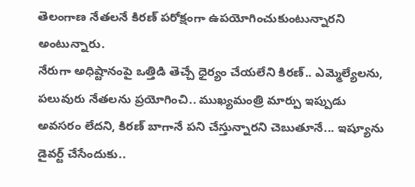తెలంగాణ నేతలనే కిరణ్ పరోక్షంగా ఉపయోగించుకుంటున్నారని అంటున్నారు.
నేరుగా అధిష్టానంపై ఒత్తిడి తెచ్చే ధైర్యం చేయలేని కిరణ్.. ఎమ్మెల్యేలను, పలువురు నేతలను ప్రయోగించి.. ముఖ్యమంత్రి మార్పు ఇప్పుడు అవసరం లేదని, కిరణ్ బాగానే పని చేస్తున్నారని చెబుతూనే... ఇష్యూను డైవర్ట్ చేసేందుకు..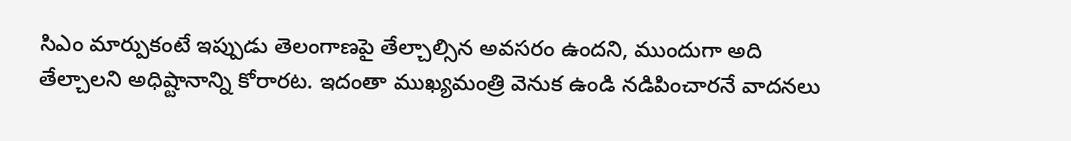సిఎం మార్పుకంటే ఇప్పుడు తెలంగాణపై తేల్చాల్సిన అవసరం ఉందని, ముందుగా అది తేల్చాలని అధిష్టానాన్ని కోరారట. ఇదంతా ముఖ్యమంత్రి వెనుక ఉండి నడిపించారనే వాదనలు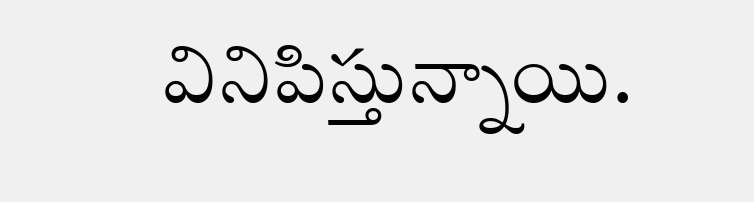వినిపిస్తున్నాయి.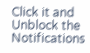Click it and Unblock the Notifications